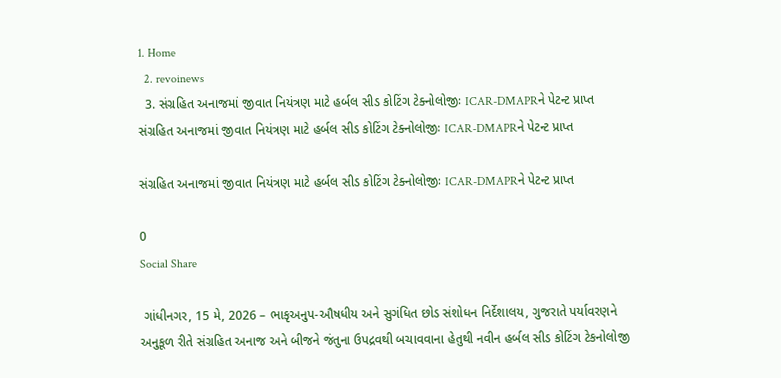1. Home
  2. revoinews
  3. સંગ્રહિત અનાજમાં જીવાત નિયંત્રણ માટે હર્બલ સીડ કોટિંગ ટેક્નોલોજીઃ ICAR-DMAPRને પેટન્ટ પ્રાપ્ત
સંગ્રહિત અનાજમાં જીવાત નિયંત્રણ માટે હર્બલ સીડ કોટિંગ ટેક્નોલોજીઃ ICAR-DMAPRને પેટન્ટ પ્રાપ્ત

સંગ્રહિત અનાજમાં જીવાત નિયંત્રણ માટે હર્બલ સીડ કોટિંગ ટેક્નોલોજીઃ ICAR-DMAPRને પેટન્ટ પ્રાપ્ત

0
Social Share

 ગાંધીનગર, 15 મે, 2026 – ભાકૃઅનુપ-ઔષધીય અને સુગંધિત છોડ સંશોધન નિર્દેશાલય, ગુજરાતે પર્યાવરણને અનુકૂળ રીતે સંગ્રહિત અનાજ અને બીજને જંતુના ઉપદ્રવથી બચાવવાના હેતુથી નવીન હર્બલ સીડ કોટિંગ ટેકનોલોજી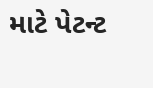માટે પેટન્ટ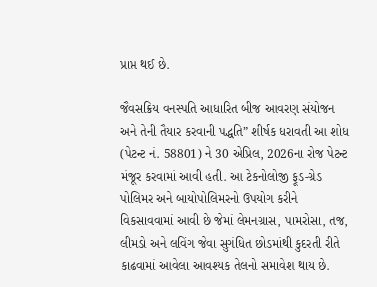પ્રાપ્ત થઈ છે.

જૈવસક્રિય વનસ્પતિ આધારિત બીજ આવરણ સંયોજન અને તેની તૈયાર કરવાની પદ્ધતિ” શીર્ષક ધરાવતી આ શોધ (પેટન્ટ નં. 58801) ને 30 એપ્રિલ, 2026ના રોજ પેટન્ટ મંજૂર કરવામાં આવી હતી. આ ટેકનોલોજી ફૂડ-ગ્રેડ પોલિમર અને બાયોપોલિમરનો ઉપયોગ કરીને વિકસાવવામાં આવી છે જેમાં લેમનગ્રાસ, પામરોસા, તજ, લીમડો અને લવિંગ જેવા સુગંધિત છોડમાંથી કુદરતી રીતે કાઢવામાં આવેલા આવશ્યક તેલનો સમાવેશ થાય છે.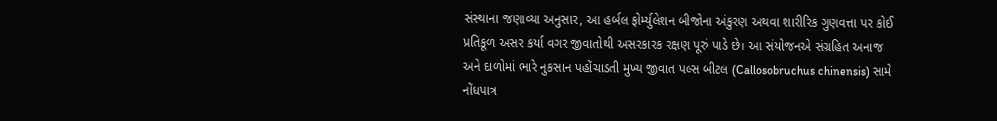સંસ્થાના જણાવ્યા અનુસાર, આ હર્બલ ફોર્મ્યુલેશન બીજોના અંકુરણ અથવા શારીરિક ગુણવત્તા પર કોઈ પ્રતિકૂળ અસર કર્યા વગર જીવાતોથી અસરકારક રક્ષણ પૂરું પાડે છે। આ સંયોજનએ સંગ્રહિત અનાજ અને દાળોમાં ભારે નુકસાન પહોંચાડતી મુખ્ય જીવાત પલ્સ બીટલ (Callosobruchus chinensis) સામે નોંધપાત્ર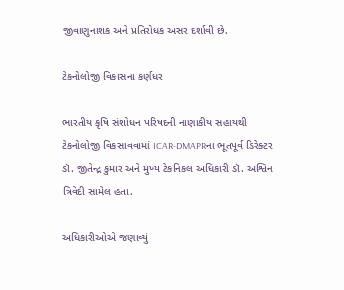જીવાણુનાશક અને પ્રતિરોધક અસર દર્શાવી છે.

ટેકનોલોજી વિકાસના કર્ણધર

ભારતીય કૃષિ સંશોધન પરિષદની નાણાકીય સહાયથી ટેકનોલોજી વિકસાવવામાં ICAR-DMAPRના ભૂતપૂર્વ ડિરેક્ટર ડૉ. જીતેન્દ્ર કુમાર અને મુખ્ય ટેકનિકલ અધિકારી ડૉ. અશ્વિન ત્રિવેદી સામેલ હતા.

અધિકારીઓએ જણાવ્યું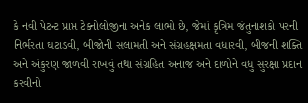કે નવી પેટન્ટ પ્રાપ્ત ટેક્નોલોજીના અનેક લાભો છે, જેમાં કૃત્રિમ જંતુનાશકો પરની નિર્ભરતા ઘટાડવી, બીજોની સલામતી અને સંગ્રહક્ષમતા વધારવી, બીજની શક્તિ અને અંકુરણ જાળવી રાખવું તથા સંગ્રહિત અનાજ અને દાળોને વધુ સુરક્ષા પ્રદાન કરવીનો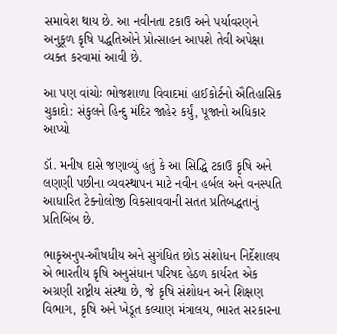સમાવેશ થાય છે. આ નવીનતા ટકાઉ અને પર્યાવરણને અનુકૂળ કૃષિ પદ્ધતિઓને પ્રોત્સાહન આપશે તેવી અપેક્ષા વ્યક્ત કરવામાં આવી છે.

આ પણ વાંચોઃ ભોજશાળા વિવાદમાં હાઈકોર્ટનો ઐતિહાસિક ચુકાદો: સંકુલને હિન્દુ મંદિર જાહેર કર્યું, પૂજાનો અધિકાર આપ્યો

ડૉ. મનીષ દાસે જણાવ્યું હતું કે આ સિદ્ધિ ટકાઉ કૃષિ અને લણણી પછીના વ્યવસ્થાપન માટે નવીન હર્બલ અને વનસ્પતિ આધારિત ટેક્નોલોજી વિકસાવવાની સતત પ્રતિબદ્ધતાનું પ્રતિબિંબ છે.

ભાકૃઅનુપ-ઔષધીય અને સુગંધિત છોડ સંશોધન નિર્દેશાલય એ ભારતીય કૃષિ અનુસંધાન પરિષદ હેઠળ કાર્યરત એક અગ્રણી રાષ્ટ્રીય સંસ્થા છે, જે કૃષિ સંશોધન અને શિક્ષણ વિભાગ, કૃષિ અને ખેડૂત કલ્યાણ મંત્રાલય, ભારત સરકારના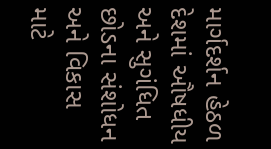માર્ગદર્શન હેઠળ દેશમાં ઔષધીય અને સુગંધિત છોડના સંશોધન અને વિકાસ માટે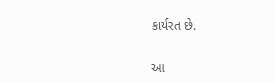કાર્યરત છે.

આ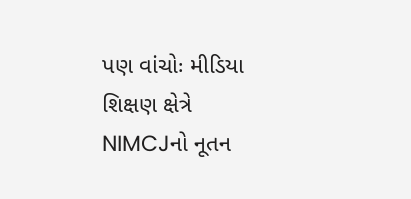પણ વાંચોઃ મીડિયા શિક્ષણ ક્ષેત્રે NIMCJનો નૂતન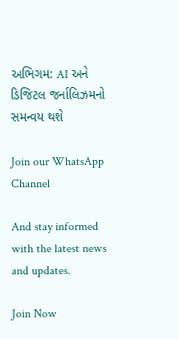અભિગમ: AI અને ડિજિટલ જર્નાલિઝમનો સમન્વય થશે

Join our WhatsApp Channel

And stay informed with the latest news and updates.

Join Now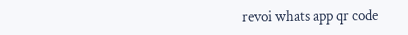revoi whats app qr code